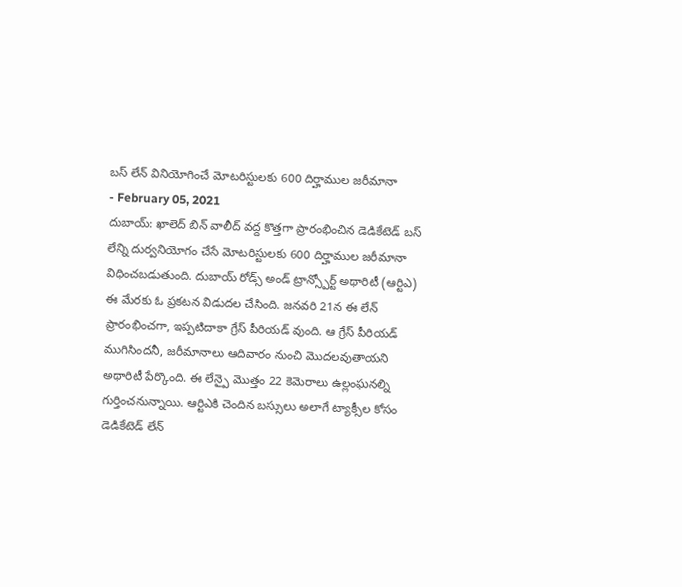బస్ లేన్ వినియోగించే మోటరిస్టులకు 600 దిర్హాముల జరీమానా
- February 05, 2021
దుబాయ్: ఖాలెద్ బిన్ వాలీద్ వద్ద కొత్తగా ప్రారంభించిన డెడికేటెడ్ బస్ లేన్ని దుర్వనియోగం చేసే మోటరిస్టులకు 600 దిర్హాముల జరీమానా విధించబడుతుంది. దుబాయ్ రోడ్స్ అండ్ ట్రాన్స్పోర్ట్ అథారిటీ (ఆర్టిఎ) ఈ మేరకు ఓ ప్రకటన విడుదల చేసింది. జనవరి 21న ఈ లేన్ ప్రారంభించగా, ఇప్పటిదాకా గ్రేస్ పీరియడ్ వుంది. ఆ గ్రేస్ పీరియడ్ ముగిసిందనీ, జరీమానాలు ఆదివారం నుంచి మొదలవుతాయని అథారిటీ పేర్కొంది. ఈ లేన్పై మొత్తం 22 కెమెరాలు ఉల్లంఘనల్ని గుర్తించనున్నాయి. ఆర్టిఎకి చెందిన బస్సులు అలాగే ట్యాక్సీల కోసం డెడికేటెడ్ లేన్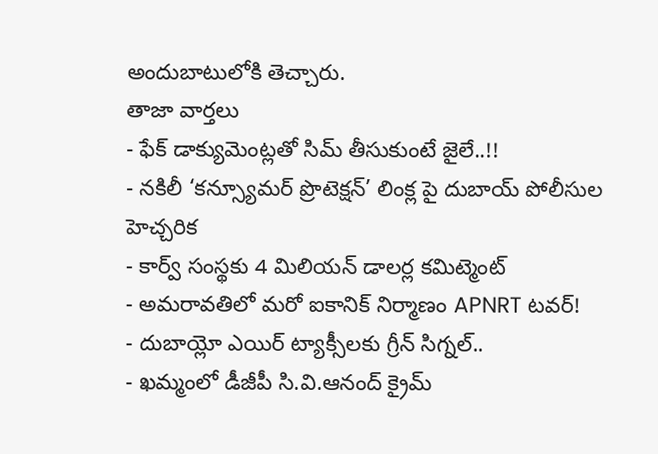అందుబాటులోకి తెచ్చారు.
తాజా వార్తలు
- ఫేక్ డాక్యుమెంట్లతో సిమ్ తీసుకుంటే జైలే..!!
- నకిలీ ‘కన్స్యూమర్ ప్రొటెక్షన్’ లింక్ల పై దుబాయ్ పోలీసుల హెచ్చరిక
- కార్వ్ సంస్థకు 4 మిలియన్ డాలర్ల కమిట్మెంట్
- అమరావతిలో మరో ఐకానిక్ నిర్మాణం APNRT టవర్!
- దుబాయ్లో ఎయిర్ ట్యాక్సీలకు గ్రీన్ సిగ్నల్..
- ఖమ్మంలో డీజీపీ సి.వి.ఆనంద్ క్రైమ్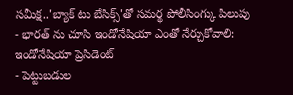సమీక్ష..'బ్యాక్ టు బేసిక్స్'తో సమర్థ పోలీసింగ్కు పిలుపు
- భారత్ ను చూసి ఇండోనేషియా ఎంతో నేర్చుకోవాలి: ఇండోనేషియా ప్రెసిడెంట్
- పెట్టుబడుల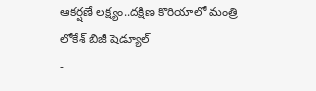ఆకర్షణే లక్ష్యం..దక్షిణ కొరియాలో మంత్రి లోకేశ్ బిజీ షెడ్యూల్
-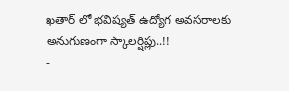ఖతార్ లో భవిష్యత్ ఉద్యోగ అవసరాలకు అనుగుణంగా స్కాలర్షిప్లు..!!
-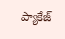ప్యాకేజ్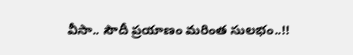వీసా.. సౌదీ ప్రయాణం మరింత సులభం..!!